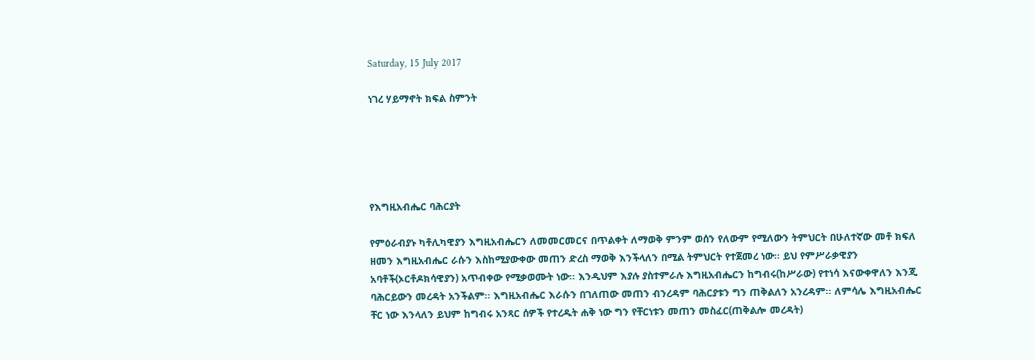Saturday, 15 July 2017

ነገረ ሃይማኖት ክፍል ስምንት





የእግዚአብሔር ባሕርያት

የምዕራብያኑ ካቶሊካዊያን እግዚአብሔርን ለመመርመርና በጥልቀት ለማወቅ ምንም ወሰን የለውም የሚለውን ትምህርት በሁለተኛው መቶ ክፍለ ዘመን እግዚአብሔር ራሱን እስከሚያውቀው መጠን ድረስ ማወቅ እንችላለን በሚል ትምህርት የተጀመረ ነው፡፡ ይህ የምሥራቃዊያን አባቶች(ኦርቶዶክሳዊያን) አጥብቀው የሚቃወሙት ነው፡፡ እንዲህም እያሉ ያስተምራሉ እግዚአብሔርን ከግብሩ(ከሥራው) የተነሳ እናውቀዋለን እንጂ ባሕርይውን መረዳት አንችልም፡፡ እግዚአብሔር እራሱን በገለጠው መጠን ብንረዳም ባሕርያቱን ግን ጠቅልለን አንረዳም፡፡ ለምሳሌ እግዚአብሔር ቸር ነው እንላለን ይህም ከግብሩ አንጻር ሰዎች የተረዱት ሐቅ ነው ግን የቸርነቱን መጠን መስፈር(ጠቅልሎ መረዳት)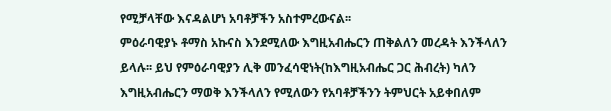የሚቻላቸው እናዳልሆነ አባቶቻችን አስተምረውናል፡፡
ምዕራባዊያኑ ቶማስ አኩናስ እንደሚለው እግዚአብሔርን ጠቅልለን መረዳት እንችላለን ይላሉ፡፡ ይህ የምዕራባዊያን ሊቅ መንፈሳዊነት(ከእግዚአብሔር ጋር ሕብረት) ካለን እግዚአብሔርን ማወቅ እንችላለን የሚለውን የአባቶቻችንን ትምህርት አይቀበለም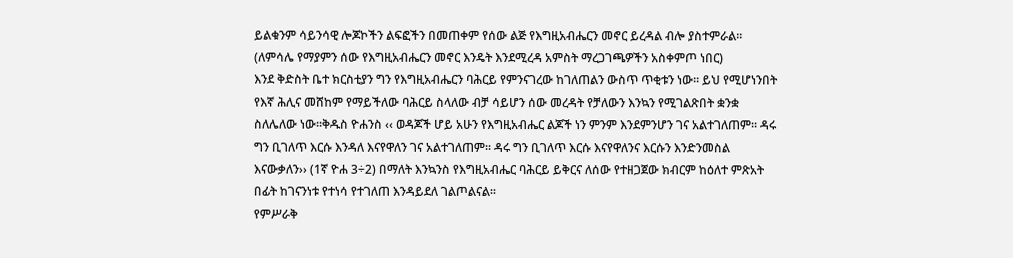ይልቁንም ሳይንሳዊ ሎጆኮችን ልፍፎችን በመጠቀም የሰው ልጅ የእግዚአብሔርን መኖር ይረዳል ብሎ ያስተምራል፡፡(ለምሳሌ የማያምን ሰው የእግዚአብሔርን መኖር እንዴት እንደሚረዳ አምስት ማረጋገጫዎችን አስቀምጦ ነበር)
እንደ ቅድስት ቤተ ክርስቲያን ግን የእግዚአብሔርን ባሕርይ የምንናገረው ከገለጠልን ውስጥ ጥቂቱን ነው፡፡ ይህ የሚሆነንበት የእኛ ሕሊና መሸከም የማይችለው ባሕርይ ስላለው ብቻ ሳይሆን ሰው መረዳት የቻለውን እንኳን የሚገልጽበት ቋንቋ ስለሌለው ነው፡፡ቅዱስ ዮሐንስ ‹‹ ወዳጆች ሆይ አሁን የእግዚአብሔር ልጆች ነን ምንም እንደምንሆን ገና አልተገለጠም፡፡ ዳሩ ግን ቢገለጥ እርሱ እንዳለ እናየዋለን ገና አልተገለጠም፡፡ ዳሩ ግን ቢገለጥ እርሱ እናየዋለንና እርሱን እንድንመስል እናውቃለን›› (1ኛ ዮሐ 3÷2) በማለት እንኳንስ የእግዚአብሔር ባሕርይ ይቅርና ለሰው የተዘጋጀው ክብርም ከዕለተ ምጽአት በፊት ከገናንነቱ የተነሳ የተገለጠ እንዳይደለ ገልጦልናል፡፡
የምሥራቅ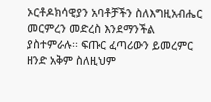ኦርቶዶክሳዊያን አባቶቻችን ስለእግዚአብሔር መርምረን መድረስ እንደማንችል ያስተምራሉ፡፡ ፍጡር ፈጣሪውን ይመረምር ዘንድ አቅም ስለዚህም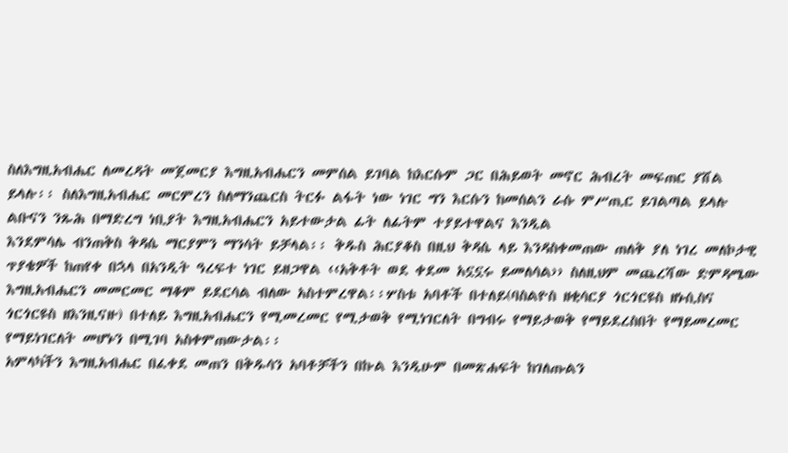ስለእግዚአብሔር ለመረዳት መጀመርያ እግዚአብሔርን መምሰል ይገባል ከእርሱም ጋር በሕይወት መኖር ሕብረት መፍጠር ያሸል ይላሉ፡፡ ስለእግዚአብሔር መርምረን ስለማንጨርስ ትርፉ ልፋት ነው ነገር ግን እርሱን ከመሰልን ራሱ ምሥጢር ይገልጣል ይላሉ ልቡናን ንጹሕ በማድረግ ነቢያት እግዚአብሔርን አይተውታል ፊት ለፊትም ተያይተዋልና እንዲል
እንደምሳሌ ብንጠቅስ ቅዳሴ ማርያምን ማንሳት ይቻላል፡፡ ቅዱስ ሕርያቆስ በዚህ ቅዳሴ ላይ እንዳስቀመጠው ጠለቅ ያለ ነገረ መለኮታዊ ጥያቄዎች ከጠየቀ በኋላ በአንዲት ዓረፍተ ነገር ይዘጋዋል ‹‹አቅቶት ወደ ቀደመ አኗኗሩ ይመለሳል›› ስለዚህም መጨረሻው ድምዳሜው እግዚአብሔርን መመርመር ማቆም ይደርሳል ብለው አስተምረዋል፡፡ሦስቱ አባቶች በተለይ(ባስልዮስ ዘቂሳርያ ጎርጎርዩስ ዘኑሲስና ጎርጎርዩስ ዘእንዚናዙ) በተለይ እግዚአብሔርን የሚመረመር የሚታወቅ የሚነገርለት በግብሩ የማይታወቅ የማይደረስበት የማይመረመር የማይነገርለት መሆኑን በሚገባ አስቀምጠውታል፡፡
አምላካችን እግዚአብሔር በፈቀደ መጠን በቅዱሳን አባቶቻችን በኩል እንዲሁም በመጽሐፍት ከገለጡልን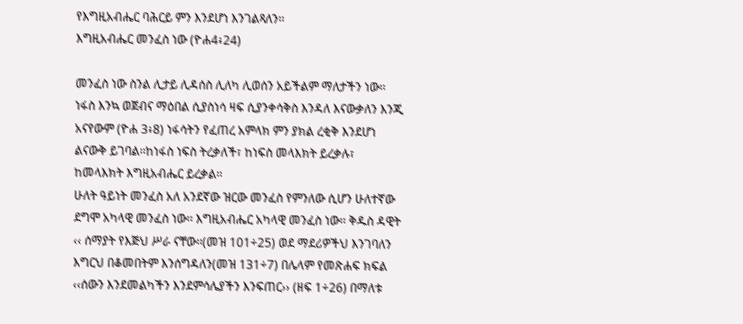የእግዚአብሔር ባሕርይ ምን እንደሆነ እንገልጻለን፡፡
እግዚአብሔር መንፈስ ነው (ዮሐ4፥24)

መንፈስ ነው ስንል ሊታይ ሊዳሰስ ሊለካ ሊወሰን አይችልም ማለታችን ነው፡፡ ነፋስ እንኳ ወጀብና ማዕበል ሲያስነሳ ዛፍ ሲያንቀሳቅስ እንዳለ እናውቃለን እንጂ አናየውም (ዮሐ 3፥8) ነፋሳትን የፈጠረ አምላክ ምን ያክል ረቂቅ እንደሆነ ልናውቅ ይገባል፡፡ከነፋስ ነፍስ ትረቃለች፣ ከነፍስ መላእክት ይረቃሉ፣ ከመላእክት እግዚአብሔር ይረቃል፡፡
ሁለት ዓይነት መንፈስ አለ አንደኛው ዝርው መንፈስ የምንለው ሲሆን ሁለተኛው ደግሞ አካላዊ መንፈስ ነው፡፡ እግዚአብሔር አካላዊ መንፈስ ነው፡፡ ቅዱስ ዳዊት ‹‹ ሰማያት የእጅህ ሥራ ናቸው፡፡(መዝ 101÷25) ወደ ማደሪዎችህ እንገባለን እግርህ በቆመበትም እንሰግዳለን(መዝ 131÷7) በሌላም የመጽሐፍ ክፍል ‹‹ሰውን እንደመልካችን እንደምሳሌያችን እንፍጠር›› (ዘፍ 1÷26) በማለቱ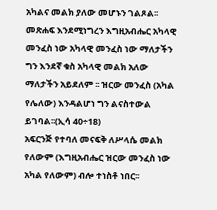አካልና መልክ ያለው መሆኑን ገልጾል፡፡መጽሐፍ እንደሚነግረን እግዚአብሔር አካላዊ መንፈስ ነው አካላዊ መንፈስ ነው ማለታችን ግን እንደኛ ቁስ አካላዊ መልክ አለው ማለታችን አይደለም ፡፡ ዝርው መንፈስ (አካል የሌለው) እንዳልሆነ ግን ልናስተውል ይገባል፡፡(ኢሳ 40÷18)
አፍርንጅ የተባለ መናፍቅ ለሥላሴ መልክ የለውም (እግዚአብሔር ዝርው መንፈስ ነው አካል የለውም) ብሎ ተነስቶ ነበር፡፡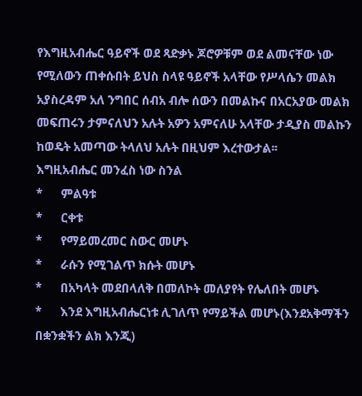የእግዚአብሔር ዓይኖች ወደ ጻድቃኑ ጆሮዎቹም ወደ ልመናቸው ነው የሚለውን ጠቀሱበት ይህስ ስላዩ ዓይኖች አላቸው የሥላሴን መልክ አያስረዳም አለ ንግበር ሰብአ ብሎ ሰውን በመልኩና በአርአያው መልክ መፍጠሩን ታምናለህን አሉት አዎን አምናለሁ አላቸው ታዲያስ መልኩን ከወዴት አመጣው ትላለህ አሉት በዚህም እረተውታል፡፡
እግዚአብሔር መንፈስ ነው ስንል
*      ምልዓቱ
*      ርቀቱ
*      የማይመረመር ስውር መሆኑ
*      ራሱን የሚገልጥ ክሱት መሆኑ
*      በአካላት መደበላለቅ በመለኮት መለያየት የሌለበት መሆኑ
*      እንደ እግዚአብሔርነቱ ሊገለጥ የማይችል መሆኑ(እንደአቅማችን በቋንቋችን ልክ እንጂ)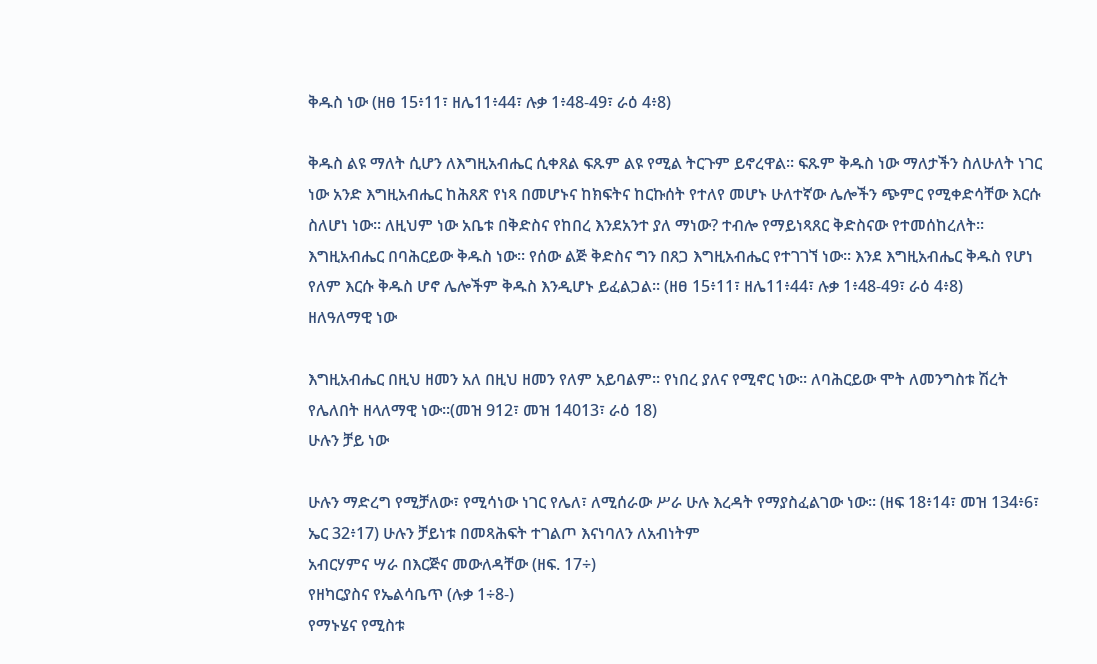ቅዱስ ነው (ዘፀ 15፥11፣ ዘሌ11፥44፣ ሉቃ 1፥48-49፣ ራዕ 4፥8)

ቅዱስ ልዩ ማለት ሲሆን ለእግዚአብሔር ሲቀጸል ፍጹም ልዩ የሚል ትርጉም ይኖረዋል፡፡ ፍጹም ቅዱስ ነው ማለታችን ስለሁለት ነገር ነው አንድ እግዚአብሔር ከሕጸጽ የነጻ በመሆኑና ከክፍትና ከርኩሰት የተለየ መሆኑ ሁለተኛው ሌሎችን ጭምር የሚቀድሳቸው እርሱ ስለሆነ ነው፡፡ ለዚህም ነው አቤቱ በቅድስና የከበረ እንደአንተ ያለ ማነው? ተብሎ የማይነጻጸር ቅድስናው የተመሰከረለት፡፡
እግዚአብሔር በባሕርይው ቅዱስ ነው፡፡ የሰው ልጅ ቅድስና ግን በጸጋ እግዚአብሔር የተገገኘ ነው፡፡ እንደ እግዚአብሔር ቅዱስ የሆነ የለም እርሱ ቅዱስ ሆኖ ሌሎችም ቅዱስ እንዲሆኑ ይፈልጋል፡፡ (ዘፀ 15፥11፣ ዘሌ11፥44፣ ሉቃ 1፥48-49፣ ራዕ 4፥8)
ዘለዓለማዊ ነው

እግዚአብሔር በዚህ ዘመን አለ በዚህ ዘመን የለም አይባልም፡፡ የነበረ ያለና የሚኖር ነው፡፡ ለባሕርይው ሞት ለመንግስቱ ሽረት የሌለበት ዘላለማዊ ነው፡፡(መዝ 912፣ መዝ 14013፣ ራዕ 18)
ሁሉን ቻይ ነው

ሁሉን ማድረግ የሚቻለው፣ የሚሳነው ነገር የሌለ፣ ለሚሰራው ሥራ ሁሉ እረዳት የማያስፈልገው ነው፡፡ (ዘፍ 18፥14፣ መዝ 134፥6፣ ኤር 32፥17) ሁሉን ቻይነቱ በመጻሕፍት ተገልጦ እናነባለን ለአብነትም
አብርሃምና ሣራ በእርጅና መውለዳቸው (ዘፍ. 17÷)
የዘካርያስና የኤልሳቤጥ (ሉቃ 1÷8-)
የማኑሄና የሚስቱ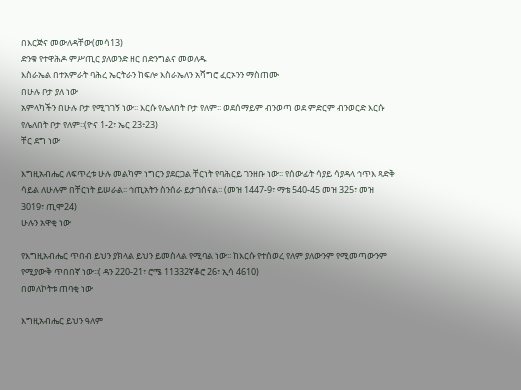በእርጅና መውለዳቸው(መሳ13)
ድንቁ የተዋሕዶ ምሥጢር ያለወንድ ዘር በድንግልና መወለዱ
እስራኤል በተአምራት ባሕረ ኤርትራን ከፍሎ እስራኤለን አሻግሮ ፈርኦንን ማስጠሙ
በሁሉ ቦታ ያለ ነው
አምላካችን በሁሉ ቦታ የሚገገኝ ነው፡፡ እርሱ የሌለበት ቦታ የለም፡፡ ወደሰማይም ብንወጣ ወደ ምድርም ብንወርድ እርሱ የሌለበት ቦታ የለም፡፡(ዮና 1-2፣ ኤር 23፥23)
ቸር ደግ ነው

እግዚአብሔር ለፍጥረቱ ሁሉ መልካም ነግርን ያደርጋል ቸርነት የባሕርይ ገንዘቡ ነው፡፡ የሰውፊት ሳያይ ሳያዳላ ኅጥእ ጻድቅ ሳይል ለሁሉም በቸርነት ይሠራል፡፡ ኅጢአትን ስንሰራ ይታገሰናል፡፡ (መዝ 1447-9፣ ማቴ 540-45 መዝ 325፣ መዝ 3019፣ ጢሞ24)
ሁሉን አዋቂ ነው

የእግዚአብሔር ጥበብ ይህን ያክላል ይህን ይመስላል የሚባል ነው፡፡ ከእርሱ የተሰወረ የለም ያለውንም የሚመጣውንም የሚያውቅ ጥበበኛ ነው፡፡( ዳን 220-21፣ ሮሜ 11332ኛቆሮ 26፣ ኢሳ 4610)
በመለኮትቱ ጠባቂ ነው

እግዚአብሔር ይህን ዓለም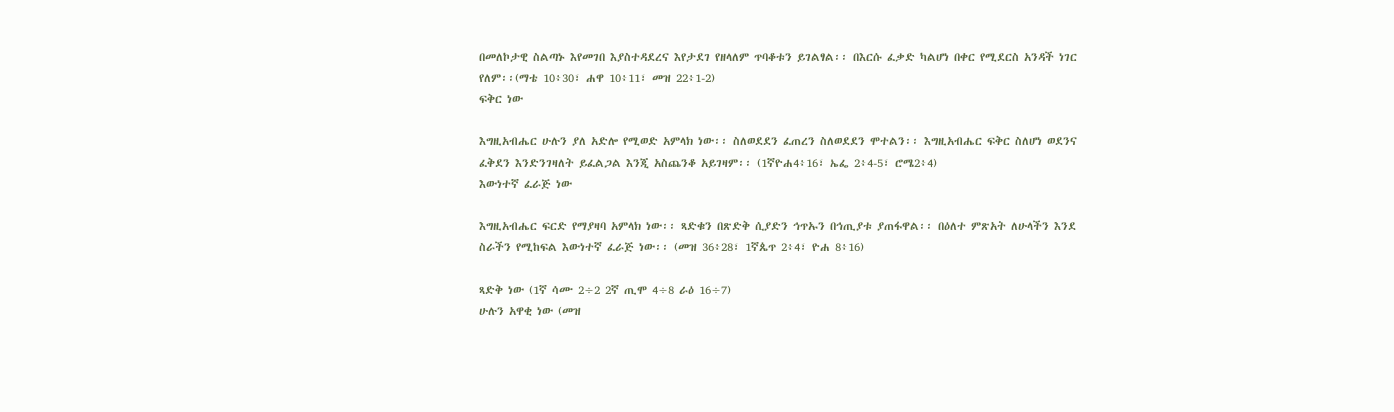በመለኮታዊ ስልጣኑ እየመገበ እያስተዳደረና እየታደገ የዘላለም ጥባቆቱን ይገልፃል፡፡ በእርሱ ፈቃድ ካልሆነ በቀር የሚደርስ አንዳች ነገር የለም፡፡(ማቴ 10፥30፣ ሐዋ 10፥11፣ መዝ 22፥1-2)
ፍቅር ነው

እግዚአብሔር ሁሉን ያለ አድሎ የሚወድ አምላክ ነው፡፡ ስለወደደን ፈጠረን ስለወደደን ሞተልን፡፡ እግዚአብሔር ፍቅር ስለሆነ ወደንና ፈቅደን እንድንገዛለት ይፈልጋል እንጂ አስጨንቆ አይገዛም፡፡ (1ኛዮሐ4፥16፣ ኤፌ 2፥4-5፣ ሮሜ2፥4)
እውነተኛ ፈራጅ ነው

እግዚአብሔር ፍርድ የማያዛባ አምላክ ነው፡፡ ጻድቁን በጽድቅ ሲያድን ኅጥኡን በኅጢያቱ ያጠፋዋል፡፡ በዕለተ ምጽአት ለሁላችን እንደ ስራችን የሚከፍል እውነተኛ ፈራጅ ነው፡፡ (መዝ 36፥28፣ 1ኛጴጥ 2፥4፣ ዮሐ 8፥16)

ጻድቅ ነው (1ኛ ሳሙ 2÷2 2ኛ ጢሞ 4÷8 ራዕ 16÷7)
ሁሉን አዋቂ ነው (መዝ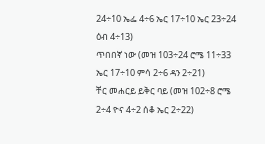24÷10 ኤፌ 4÷6 ኤር 17÷10 ኤር 23÷24 ዕብ 4÷13)
ጥበበኛ ነው (መዝ 103÷24 ሮሜ 11÷33 ኤር 17÷10 ምሳ 2÷6 ዳን 2÷21)
ቸር መሐርይ ይቅር ባይ (መዝ 102÷8 ሮሜ 2÷4 ዮና 4÷2 ሰቆ ኤር 2÷22)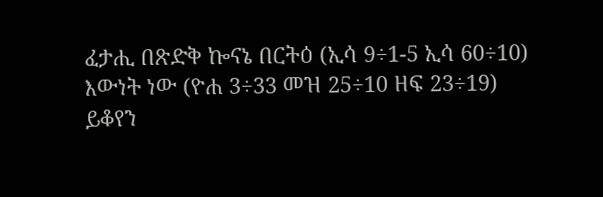ፈታሒ በጽድቅ ኰናኔ በርትዕ (ኢሳ 9÷1-5 ኢሳ 60÷10)
እውነት ነው (ዮሐ 3÷33 መዝ 25÷10 ዘፍ 23÷19)
ይቆየን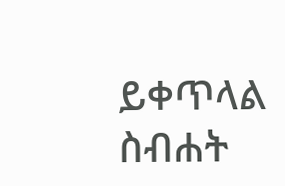ይቀጥላል
ስብሐት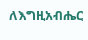ለእግዚአብሔር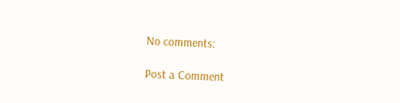No comments:

Post a Comment